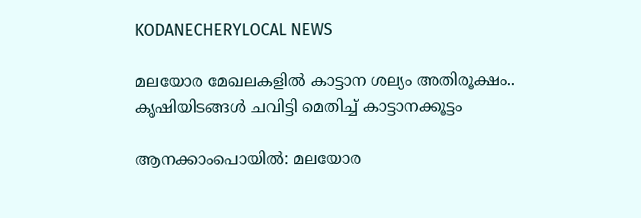KODANECHERYLOCAL NEWS

മലയോര മേഖലകളിൽ കാട്ടാന ശല്യം അതിരൂക്ഷം.. കൃഷിയിടങ്ങൾ ചവിട്ടി മെതിച്ച് കാട്ടാനക്കൂട്ടം

ആനക്കാംപൊയിൽ: മലയോര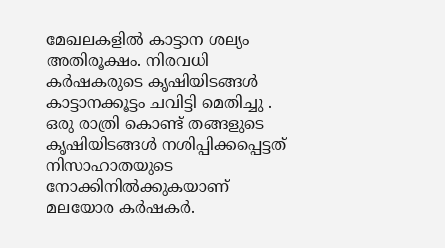മേഖലകളിൽ കാട്ടാന ശല്യം അതിരൂക്ഷം. നിരവധി കർഷകരുടെ കൃഷിയിടങ്ങൾ കാട്ടാനക്കൂട്ടം ചവിട്ടി മെതിച്ചു . ഒരു രാത്രി കൊണ്ട് തങ്ങളുടെ കൃഷിയിടങ്ങൾ നശിപ്പിക്കപ്പെട്ടത് നിസാഹാതയുടെ നോക്കിനിൽക്കുകയാണ് മലയോര കർഷകർ.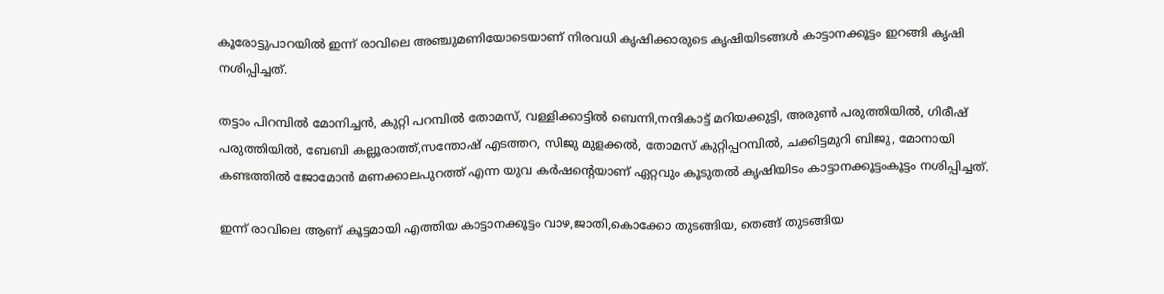കൂരോട്ടുപാറയിൽ ഇന്ന് രാവിലെ അഞ്ചുമണിയോടെയാണ് നിരവധി കൃഷിക്കാരുടെ കൃഷിയിടങ്ങൾ കാട്ടാനക്കൂട്ടം ഇറങ്ങി കൃഷി നശിപ്പിച്ചത്.

തട്ടാം പിറമ്പിൽ മോനിച്ചൻ, കുറ്റി പറമ്പിൽ തോമസ്, വള്ളിക്കാട്ടിൽ ബെന്നി,നന്ദികാട്ട് മറിയക്കുട്ടി, അരുൺ പരുത്തിയിൽ, ഗിരീഷ് പരുത്തിയിൽ, ബേബി കല്ലൂരാത്ത്,സന്തോഷ് എടത്തറ, സിജു മുളക്കൽ, തോമസ് കുറ്റിപ്പറമ്പിൽ, ചക്കിട്ടമുറി ബിജു, മോനായി കണ്ടത്തിൽ ജോമോൻ മണക്കാലപുറത്ത് എന്ന യുവ കർഷന്റെയാണ് ഏറ്റവും കൂടുതൽ കൃഷിയിടം കാട്ടാനക്കൂട്ടംകൂട്ടം നശിപ്പിച്ചത്.

ഇന്ന് രാവിലെ ആണ് കൂട്ടമായി എത്തിയ കാട്ടാനക്കൂട്ടം വാഴ,ജാതി,കൊക്കോ തുടങ്ങിയ, തെങ്ങ് തുടങ്ങിയ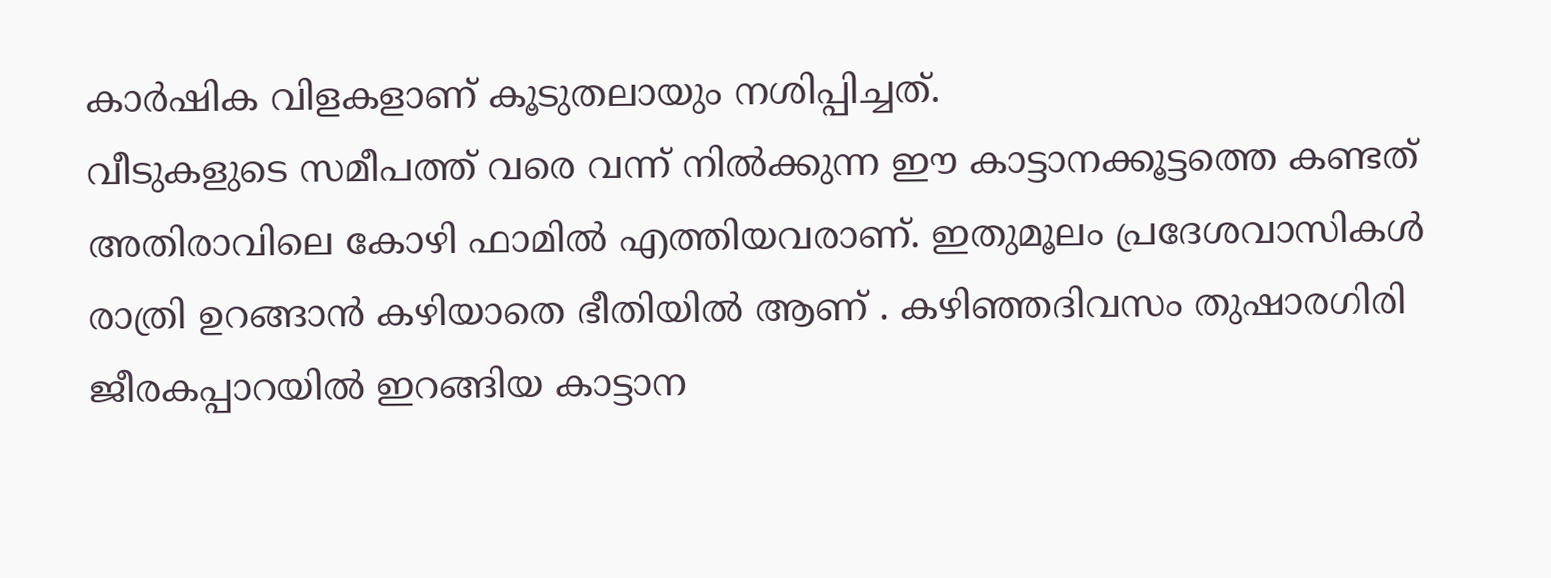കാർഷിക വിളകളാണ് കൂടുതലായും നശിപ്പിച്ചത്.
വീടുകളുടെ സമീപത്ത് വരെ വന്ന് നിൽക്കുന്ന ഈ കാട്ടാനക്കൂട്ടത്തെ കണ്ടത് അതിരാവിലെ കോഴി ഫാമിൽ എത്തിയവരാണ്. ഇതുമൂലം പ്രദേശവാസികൾ രാത്രി ഉറങ്ങാൻ കഴിയാതെ ഭീതിയിൽ ആണ് . കഴിഞ്ഞദിവസം തുഷാരഗിരി ജീരകപ്പാറയിൽ ഇറങ്ങിയ കാട്ടാന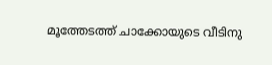മൂത്തേടത്ത് ചാക്കോയുടെ വീടിനു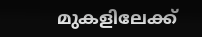മുകളിലേക്ക്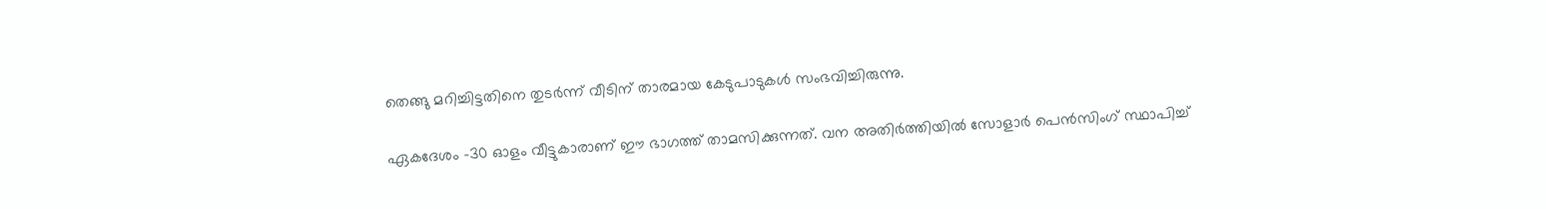തെങ്ങു മറിച്ചിട്ടതിനെ തുടർന്ന് വീടിന് താരമായ കേടുപാടുകൾ സംഭവിച്ചിരുന്നു.

ഏകദേശം -30 ഓളം വീട്ടുകാരാണ് ഈ ഭാഗത്ത് താമസിക്കുന്നത്. വന അതിർത്തിയിൽ സോളാർ പെൻസിംഗ് സ്ഥാപിച്ച്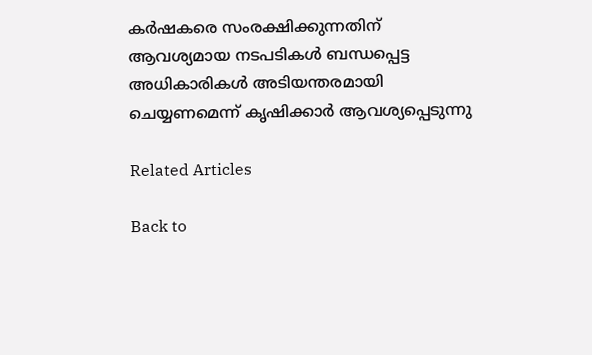കർഷകരെ സംരക്ഷിക്കുന്നതിന് ആവശ്യമായ നടപടികൾ ബന്ധപ്പെട്ട അധികാരികൾ അടിയന്തരമായി ചെയ്യണമെന്ന് കൃഷിക്കാർ ആവശ്യപ്പെടുന്നു

Related Articles

Back to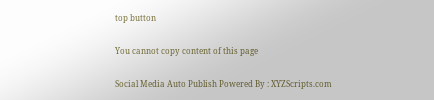top button

You cannot copy content of this page

Social Media Auto Publish Powered By : XYZScripts.com